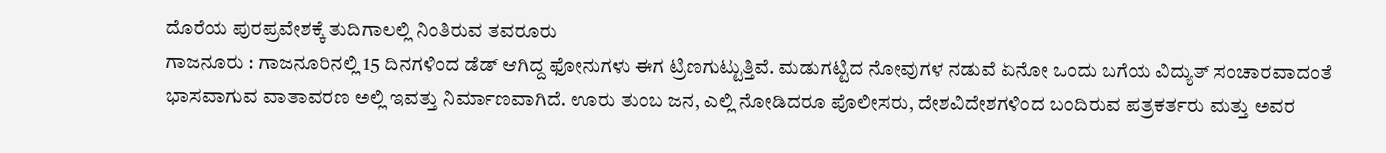ದೊರೆಯ ಪುರಪ್ರವೇಶಕ್ಕೆ ತುದಿಗಾಲಲ್ಲಿ ನಿಂತಿರುವ ತವರೂರು
ಗಾಜನೂರು : ಗಾಜನೂರಿನಲ್ಲಿ 15 ದಿನಗಳಿಂದ ಡೆಡ್ ಆಗಿದ್ದ ಫೋನುಗಳು ಈಗ ಟ್ರಿಣಗುಟ್ಟುತ್ತಿವೆ. ಮಡುಗಟ್ಟಿದ ನೋವುಗಳ ನಡುವೆ ಏನೋ ಒಂದು ಬಗೆಯ ವಿದ್ಯುತ್ ಸಂಚಾರವಾದಂತೆ ಭಾಸವಾಗುವ ವಾತಾವರಣ ಅಲ್ಲಿ ಇವತ್ತು ನಿರ್ಮಾಣವಾಗಿದೆ. ಊರು ತುಂಬ ಜನ, ಎಲ್ಲಿ ನೋಡಿದರೂ ಪೊಲೀಸರು, ದೇಶವಿದೇಶಗಳಿಂದ ಬಂದಿರುವ ಪತ್ರಕರ್ತರು ಮತ್ತು ಅವರ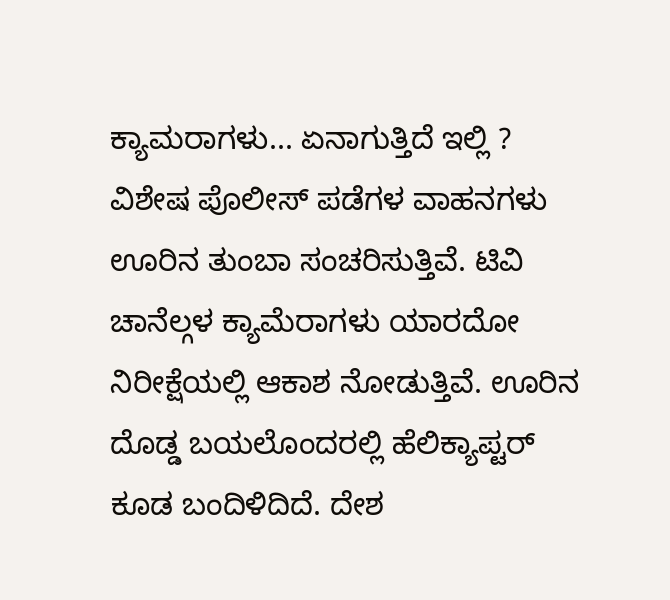ಕ್ಯಾಮರಾಗಳು... ಏನಾಗುತ್ತಿದೆ ಇಲ್ಲಿ ?
ವಿಶೇಷ ಪೊಲೀಸ್ ಪಡೆಗಳ ವಾಹನಗಳು ಊರಿನ ತುಂಬಾ ಸಂಚರಿಸುತ್ತಿವೆ. ಟಿವಿ ಚಾನೆಲ್ಗಳ ಕ್ಯಾಮೆರಾಗಳು ಯಾರದೋ ನಿರೀಕ್ಷೆಯಲ್ಲಿ ಆಕಾಶ ನೋಡುತ್ತಿವೆ. ಊರಿನ ದೊಡ್ಡ ಬಯಲೊಂದರಲ್ಲಿ ಹೆಲಿಕ್ಯಾಪ್ಟರ್ ಕೂಡ ಬಂದಿಳಿದಿದೆ. ದೇಶ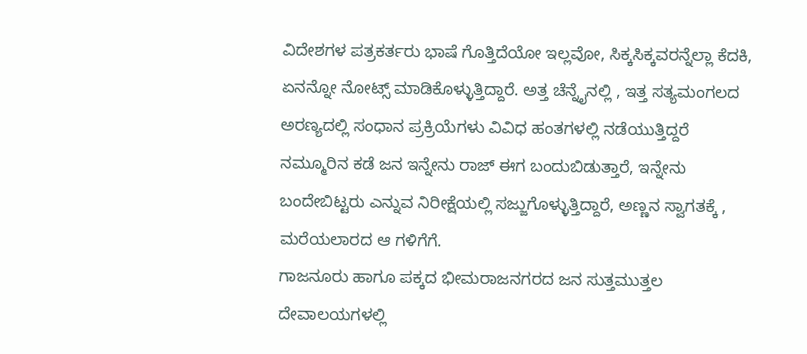ವಿದೇಶಗಳ ಪತ್ರಕರ್ತರು ಭಾಷೆ ಗೊತ್ತಿದೆಯೋ ಇಲ್ಲವೋ, ಸಿಕ್ಕಸಿಕ್ಕವರನ್ನೆಲ್ಲಾ ಕೆದಕಿ, ಏನನ್ನೋ ನೋಟ್ಸ್ ಮಾಡಿಕೊಳ್ಳುತ್ತಿದ್ದಾರೆ. ಅತ್ತ ಚೆನ್ನೈನಲ್ಲಿ , ಇತ್ತ ಸತ್ಯಮಂಗಲದ ಅರಣ್ಯದಲ್ಲಿ ಸಂಧಾನ ಪ್ರಕ್ರಿಯೆಗಳು ವಿವಿಧ ಹಂತಗಳಲ್ಲಿ ನಡೆಯುತ್ತಿದ್ದರೆ ನಮ್ಮೂರಿನ ಕಡೆ ಜನ ಇನ್ನೇನು ರಾಜ್ ಈಗ ಬಂದುಬಿಡುತ್ತಾರೆ, ಇನ್ನೇನು ಬಂದೇಬಿಟ್ಟರು ಎನ್ನುವ ನಿರೀಕ್ಷೆಯಲ್ಲಿ ಸಜ್ಜುಗೊಳ್ಳುತ್ತಿದ್ದಾರೆ, ಅಣ್ಣನ ಸ್ವಾಗತಕ್ಕೆ , ಮರೆಯಲಾರದ ಆ ಗಳಿಗೆಗೆ.
ಗಾಜನೂರು ಹಾಗೂ ಪಕ್ಕದ ಭೀಮರಾಜನಗರದ ಜನ ಸುತ್ತಮುತ್ತಲ ದೇವಾಲಯಗಳಲ್ಲಿ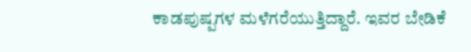ಕಾಡಪುಷ್ಪಗಳ ಮಳೆಗರೆಯುತ್ತಿದ್ದಾರೆ. ಇವರ ಬೇಡಿಕೆ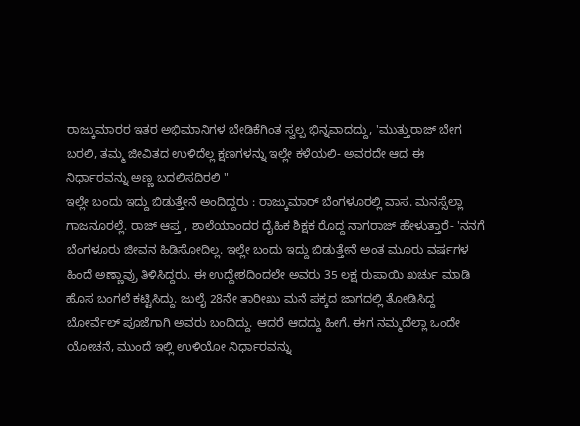ರಾಜ್ಕುಮಾರರ ಇತರ ಅಭಿಮಾನಿಗಳ ಬೇಡಿಕೆಗಿಂತ ಸ್ವಲ್ಪ ಭಿನ್ನವಾದದ್ದು, 'ಮುತ್ತುರಾಜ್ ಬೇಗ ಬರಲಿ, ತಮ್ಮ ಜೀವಿತದ ಉಳಿದೆಲ್ಲ ಕ್ಷಣಗಳನ್ನು ಇಲ್ಲೇ ಕಳೆಯಲಿ- ಅವರದೇ ಆದ ಈ ನಿರ್ಧಾರವನ್ನು ಅಣ್ಣ ಬದಲಿಸದಿರಲಿ "
ಇಲ್ಲೇ ಬಂದು ಇದ್ದು ಬಿಡುತ್ತೇನೆ ಅಂದಿದ್ದರು : ರಾಜ್ಕುಮಾರ್ ಬೆಂಗಳೂರಲ್ಲಿ ವಾಸ. ಮನಸ್ಸೆಲ್ಲಾ ಗಾಜನೂರಲ್ಲೆ. ರಾಜ್ ಆಪ್ತ , ಶಾಲೆಯಾಂದರ ದೈಹಿಕ ಶಿಕ್ಷಕ ರೊದ್ದ ನಾಗರಾಜ್ ಹೇಳುತ್ತಾರೆ- 'ನನಗೆ ಬೆಂಗಳೂರು ಜೀವನ ಹಿಡಿಸೋದಿಲ್ಲ. ಇಲ್ಲೇ ಬಂದು ಇದ್ದು ಬಿಡುತ್ತೇನೆ ಅಂತ ಮೂರು ವರ್ಷಗಳ ಹಿಂದೆ ಅಣ್ಣಾವ್ರು ತಿಳಿಸಿದ್ದರು. ಈ ಉದ್ದೇಶದಿಂದಲೇ ಅವರು 35 ಲಕ್ಷ ರುಪಾಯಿ ಖರ್ಚು ಮಾಡಿ ಹೊಸ ಬಂಗಲೆ ಕಟ್ಟಿಸಿದ್ದು. ಜುಲೈ 28ನೇ ತಾರೀಖು ಮನೆ ಪಕ್ಕದ ಜಾಗದಲ್ಲಿ ತೋಡಿಸಿದ್ದ ಬೋರ್ವೆಲ್ ಪೂಜೆಗಾಗಿ ಅವರು ಬಂದಿದ್ದು. ಆದರೆ ಆದದ್ದು ಹೀಗೆ. ಈಗ ನಮ್ಮದೆಲ್ಲಾ ಒಂದೇ ಯೋಚನೆ, ಮುಂದೆ ಇಲ್ಲಿ ಉಳಿಯೋ ನಿರ್ಧಾರವನ್ನು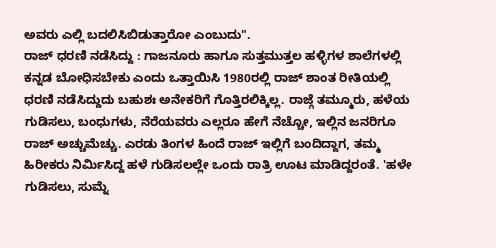ಅವರು ಎಲ್ಲಿ ಬದಲಿಸಿಬಿಡುತ್ತಾರೋ ಎಂಬುದು".
ರಾಜ್ ಧರಣಿ ನಡೆಸಿದ್ದು : ಗಾಜನೂರು ಹಾಗೂ ಸುತ್ತಮುತ್ತಲ ಹಳ್ಳಿಗಳ ಶಾಲೆಗಳಲ್ಲಿ ಕನ್ನಡ ಬೋಧಿಸಬೇಕು ಎಂದು ಒತ್ತಾಯಿಸಿ 1980ರಲ್ಲಿ ರಾಜ್ ಶಾಂತ ರೀತಿಯಲ್ಲಿ ಧರಣಿ ನಡೆಸಿದ್ದುದು ಬಹುಶಃ ಅನೇಕರಿಗೆ ಗೊತ್ತಿರಲಿಕ್ಕಿಲ್ಲ. ರಾಜ್ಗೆ ತಮ್ಮೂರು, ಹಳೆಯ ಗುಡಿಸಲು, ಬಂಧುಗಳು, ನೆರೆಯವರು ಎಲ್ಲರೂ ಹೇಗೆ ನೆಚ್ಚೋ, ಇಲ್ಲಿನ ಜನರಿಗೂ ರಾಜ್ ಅಚ್ಚುಮೆಚ್ಚು. ಎರಡು ತಿಂಗಳ ಹಿಂದೆ ರಾಜ್ ಇಲ್ಲಿಗೆ ಬಂದಿದ್ದಾಗ, ತಮ್ಮ ಹಿರೀಕರು ನಿರ್ಮಿಸಿದ್ದ ಹಳೆ ಗುಡಿಸಲಲ್ಲೇ ಒಂದು ರಾತ್ರಿ ಊಟ ಮಾಡಿದ್ದರಂತೆ. 'ಹಳೇ ಗುಡಿಸಲು, ಸುಮ್ನೆ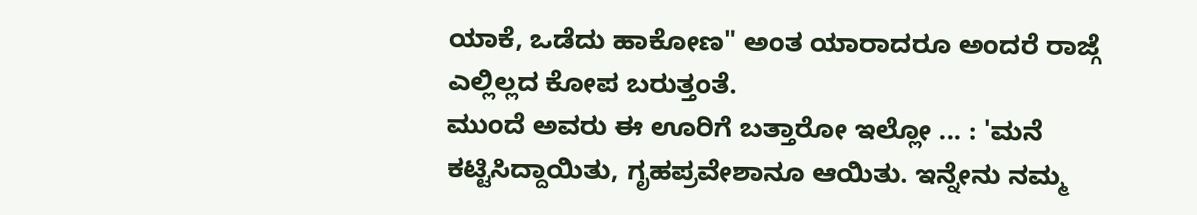ಯಾಕೆ, ಒಡೆದು ಹಾಕೋಣ" ಅಂತ ಯಾರಾದರೂ ಅಂದರೆ ರಾಜ್ಗೆ ಎಲ್ಲಿಲ್ಲದ ಕೋಪ ಬರುತ್ತಂತೆ.
ಮುಂದೆ ಅವರು ಈ ಊರಿಗೆ ಬತ್ತಾರೋ ಇಲ್ಲೋ ... : 'ಮನೆ ಕಟ್ಟಿಸಿದ್ದಾಯಿತು, ಗೃಹಪ್ರವೇಶಾನೂ ಆಯಿತು. ಇನ್ನೇನು ನಮ್ಮ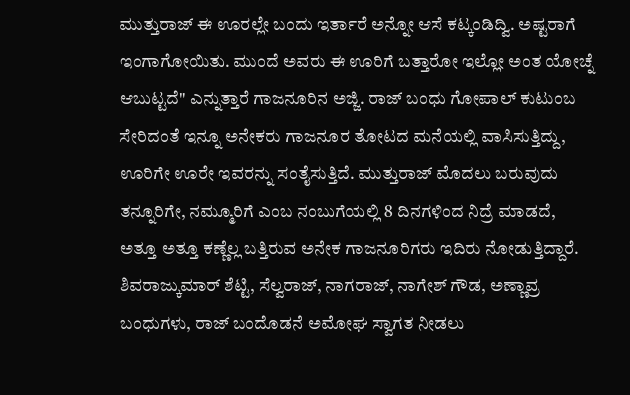ಮುತ್ತುರಾಜ್ ಈ ಊರಲ್ಲೇ ಬಂದು ಇರ್ತಾರೆ ಅನ್ನೋ ಆಸೆ ಕಟ್ಕಂಡಿದ್ವಿ. ಅಷ್ಟರಾಗೆ ಇಂಗಾಗೋಯಿತು. ಮುಂದೆ ಅವರು ಈ ಊರಿಗೆ ಬತ್ತಾರೋ ಇಲ್ಲೋ ಅಂತ ಯೋಚ್ನೆ ಆಬುಟ್ಟದೆ" ಎನ್ನುತ್ತಾರೆ ಗಾಜನೂರಿನ ಅಜ್ಜಿ. ರಾಜ್ ಬಂಧು ಗೋಪಾಲ್ ಕುಟುಂಬ ಸೇರಿದಂತೆ ಇನ್ನೂ ಅನೇಕರು ಗಾಜನೂರ ತೋಟದ ಮನೆಯಲ್ಲಿ ವಾಸಿಸುತ್ತಿದ್ದು, ಊರಿಗೇ ಊರೇ ಇವರನ್ನು ಸಂತೈಸುತ್ತಿದೆ. ಮುತ್ತುರಾಜ್ ಮೊದಲು ಬರುವುದು ತನ್ನೂರಿಗೇ, ನಮ್ಮೂರಿಗೆ ಎಂಬ ನಂಬುಗೆಯಲ್ಲಿ 8 ದಿನಗಳಿಂದ ನಿದ್ರೆ ಮಾಡದೆ, ಅತ್ತೂ ಅತ್ತೂ ಕಣ್ಣೆಲ್ಲ ಬತ್ತಿರುವ ಅನೇಕ ಗಾಜನೂರಿಗರು ಇದಿರು ನೋಡುತ್ತಿದ್ದಾರೆ. ಶಿವರಾಜ್ಕುಮಾರ್ ಶೆಟ್ಟಿ, ಸೆಲ್ವರಾಜ್, ನಾಗರಾಜ್, ನಾಗೇಶ್ ಗೌಡ, ಅಣ್ಣಾವ್ರ ಬಂಧುಗಳು, ರಾಜ್ ಬಂದೊಡನೆ ಅಮೋಘ ಸ್ವಾಗತ ನೀಡಲು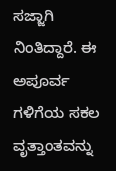ಸಜ್ಜಾಗಿ ನಿಂತಿದ್ದಾರೆ. ಈ ಅಪೂರ್ವ ಗಳಿಗೆಯ ಸಕಲ ವೃತ್ತಾಂತವನ್ನು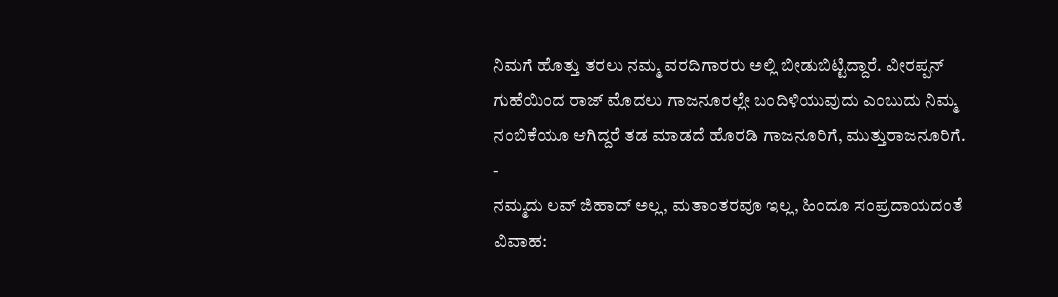ನಿಮಗೆ ಹೊತ್ತು ತರಲು ನಮ್ಮ ವರದಿಗಾರರು ಅಲ್ಲಿ ಬೀಡುಬಿಟ್ಟಿದ್ದಾರೆ. ವೀರಪ್ಪನ್ ಗುಹೆಯಿಂದ ರಾಜ್ ಮೊದಲು ಗಾಜನೂರಲ್ಲೇ ಬಂದಿಳಿಯುವುದು ಎಂಬುದು ನಿಮ್ಮ ನಂಬಿಕೆಯೂ ಆಗಿದ್ದರೆ ತಡ ಮಾಡದೆ ಹೊರಡಿ ಗಾಜನೂರಿಗೆ, ಮುತ್ತುರಾಜನೂರಿಗೆ.
-
ನಮ್ಮದು ಲವ್ ಜಿಹಾದ್ ಅಲ್ಲ, ಮತಾಂತರವೂ ಇಲ್ಲ, ಹಿಂದೂ ಸಂಪ್ರದಾಯದಂತೆ ವಿವಾಹ: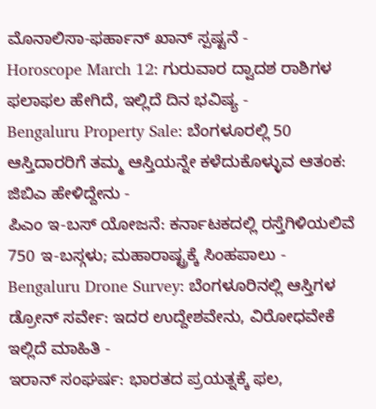ಮೊನಾಲಿಸಾ-ಫರ್ಹಾನ್ ಖಾನ್ ಸ್ಪಷ್ಟನೆ -
Horoscope March 12: ಗುರುವಾರ ದ್ವಾದಶ ರಾಶಿಗಳ ಫಲಾಫಲ ಹೇಗಿದೆ, ಇಲ್ಲಿದೆ ದಿನ ಭವಿಷ್ಯ -
Bengaluru Property Sale: ಬೆಂಗಳೂರಲ್ಲಿ 50 ಆಸ್ತಿದಾರರಿಗೆ ತಮ್ಮ ಆಸ್ತಿಯನ್ನೇ ಕಳೆದುಕೊಳ್ಳುವ ಆತಂಕ: ಜಿಬಿಎ ಹೇಳಿದ್ದೇನು -
ಪಿಎಂ ಇ-ಬಸ್ ಯೋಜನೆ: ಕರ್ನಾಟಕದಲ್ಲಿ ರಸ್ತೆಗಿಳಿಯಲಿವೆ 750 ಇ-ಬಸ್ಗಳು; ಮಹಾರಾಷ್ಟ್ರಕ್ಕೆ ಸಿಂಹಪಾಲು -
Bengaluru Drone Survey: ಬೆಂಗಳೂರಿನಲ್ಲಿ ಆಸ್ತಿಗಳ ಡ್ರೋನ್ ಸರ್ವೇ: ಇದರ ಉದ್ದೇಶವೇನು, ವಿರೋಧವೇಕೆ ಇಲ್ಲಿದೆ ಮಾಹಿತಿ -
ಇರಾನ್ ಸಂಘರ್ಷ: ಭಾರತದ ಪ್ರಯತ್ನಕ್ಕೆ ಫಲ,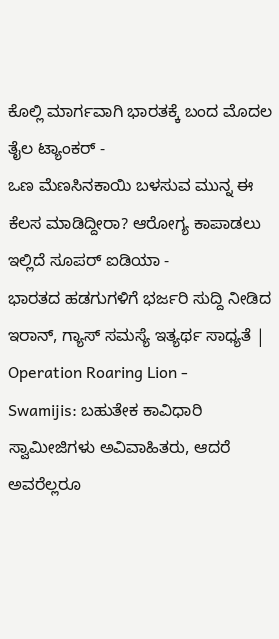ಕೊಲ್ಲಿ ಮಾರ್ಗವಾಗಿ ಭಾರತಕ್ಕೆ ಬಂದ ಮೊದಲ ತೈಲ ಟ್ಯಾಂಕರ್ -
ಒಣ ಮೆಣಸಿನಕಾಯಿ ಬಳಸುವ ಮುನ್ನ ಈ ಕೆಲಸ ಮಾಡಿದ್ದೀರಾ? ಆರೋಗ್ಯ ಕಾಪಾಡಲು ಇಲ್ಲಿದೆ ಸೂಪರ್ ಐಡಿಯಾ -
ಭಾರತದ ಹಡಗುಗಳಿಗೆ ಭರ್ಜರಿ ಸುದ್ದಿ ನೀಡಿದ ಇರಾನ್, ಗ್ಯಾಸ್ ಸಮಸ್ಯೆ ಇತ್ಯರ್ಥ ಸಾಧ್ಯತೆ | Operation Roaring Lion -
Swamijis: ಬಹುತೇಕ ಕಾವಿಧಾರಿ ಸ್ವಾಮೀಜಿಗಳು ಅವಿವಾಹಿತರು, ಆದರೆ ಅವರೆಲ್ಲರೂ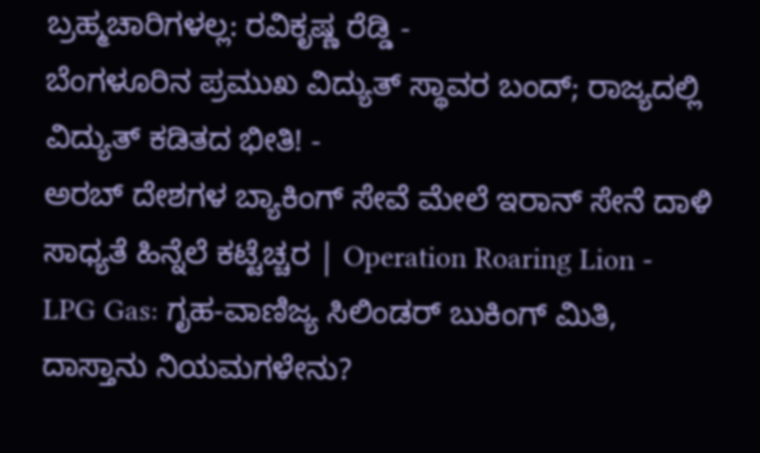ಬ್ರಹ್ಮಚಾರಿಗಳಲ್ಲ: ರವಿಕೃಷ್ಣ ರೆಡ್ಡಿ -
ಬೆಂಗಳೂರಿನ ಪ್ರಮುಖ ವಿದ್ಯುತ್ ಸ್ಥಾವರ ಬಂದ್; ರಾಜ್ಯದಲ್ಲಿ ವಿದ್ಯುತ್ ಕಡಿತದ ಭೀತಿ! -
ಅರಬ್ ದೇಶಗಳ ಬ್ಯಾಕಿಂಗ್ ಸೇವೆ ಮೇಲೆ ಇರಾನ್ ಸೇನೆ ದಾಳಿ ಸಾಧ್ಯತೆ ಹಿನ್ನೆಲೆ ಕಟ್ಟೆಚ್ಚರ | Operation Roaring Lion -
LPG Gas: ಗೃಹ-ವಾಣಿಜ್ಯ ಸಿಲಿಂಡರ್ ಬುಕಿಂಗ್ ಮಿತಿ, ದಾಸ್ತಾನು ನಿಯಮಗಳೇನು?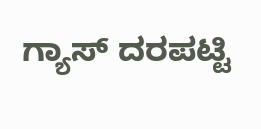ಗ್ಯಾಸ್ ದರಪಟ್ಟಿ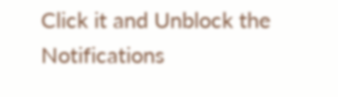Click it and Unblock the Notifications